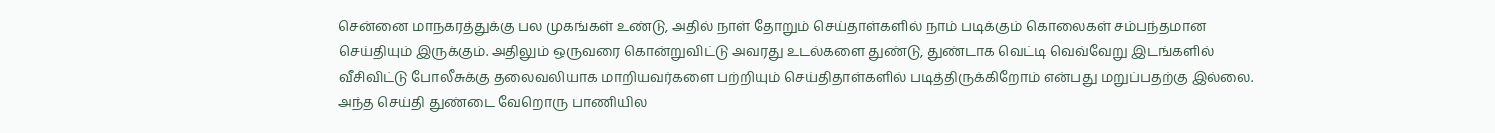சென்னை மாநகரத்துக்கு பல முகங்கள் உண்டு, அதில் நாள் தோறும் செய்தாள்களில் நாம் படிக்கும் கொலைகள் சம்பந்தமான செய்தியும் இருக்கும். அதிலும் ஒருவரை கொன்றுவிட்டு அவரது உடல்களை துண்டு, துண்டாக வெட்டி வெவ்வேறு இடங்களில் வீசிவிட்டு போலீசுக்கு தலைவலியாக மாறியவர்களை பற்றியும் செய்திதாள்களில் படித்திருக்கிறோம் என்பது மறுப்பதற்கு இல்லை. அந்த செய்தி துண்டை வேறொரு பாணியில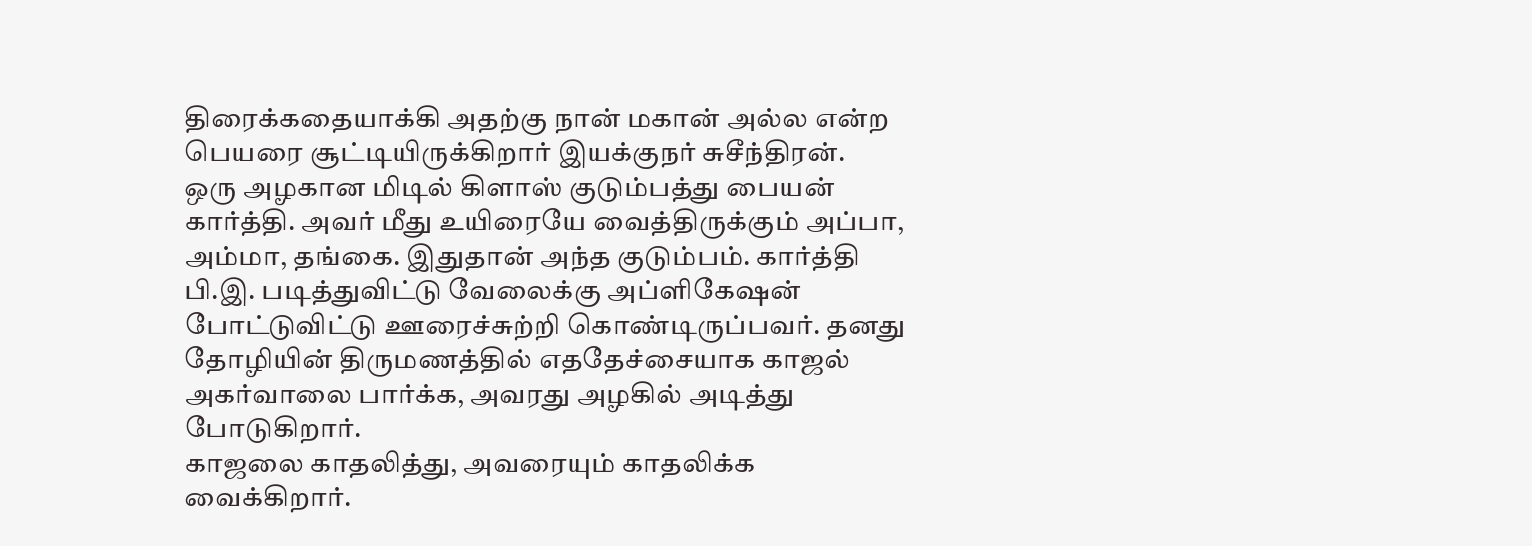திரைக்கதையாக்கி அதற்கு நான் மகான் அல்ல என்ற பெயரை சூட்டியிருக்கிறார் இயக்குநர் சுசீந்திரன்.
ஒரு அழகான மிடில் கிளாஸ் குடும்பத்து பையன் கார்த்தி. அவர் மீது உயிரையே வைத்திருக்கும் அப்பா, அம்மா, தங்கை. இதுதான் அந்த குடும்பம். கார்த்தி பி.இ. படித்துவிட்டு வேலைக்கு அப்ளிகேஷன் போட்டுவிட்டு ஊரைச்சுற்றி கொண்டிருப்பவர். தனது தோழியின் திருமணத்தில் எததேச்சையாக காஜல் அகர்வாலை பார்க்க, அவரது அழகில் அடித்து போடுகிறார்.
காஜலை காதலித்து, அவரையும் காதலிக்க வைக்கிறார்.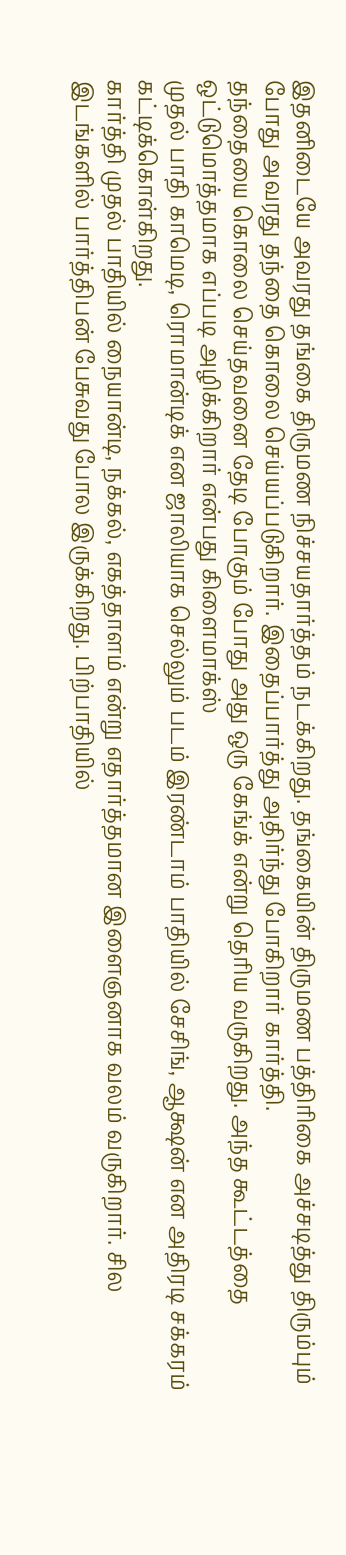இதனிடையே அவரது தங்கை திருமண நிச்சயதார்த்தம் நடக்கிறது. தங்கையின் திருமண பத்திரிகை அச்சடித்து திரும்பும் போது அவரது தந்தை கொலை செய்யப்படுகிறார். இதைப்பார்த்து அதிர்ந்து போகிறார் கார்த்தி.
தந்தையை கொலை செய்தவனை தேடி போகும் போது அது ஒரு கேங்க் என்று தெரிய வருகிறது. அந்த கூட்டத்தை ஒட்டுமொத்தமாக எப்படி அழிக்கிறார் என்பது கிளைமாக்ஸ்
முதல் பாதி காமெடி, ரொமான்டிக் என ஜாலியாக செல்லும் படம் இரண்டாம் பாதியில் சேசிங், ஆக்ஷன் என அதிரடி சக்கரம் கட்டிக்கொள்கிறது.
கார்த்தி முதல் பாதியில் நையான்டி, நக்கல், எகத்தாளம் என்று எதார்த்தமான இளைஞனாக வலம் வருகிறார். சில இடங்களில் பார்த்திபன் பேசுவது போல இருக்கிறது. பிற்பாதியில்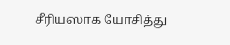சீரியஸாக யோசித்து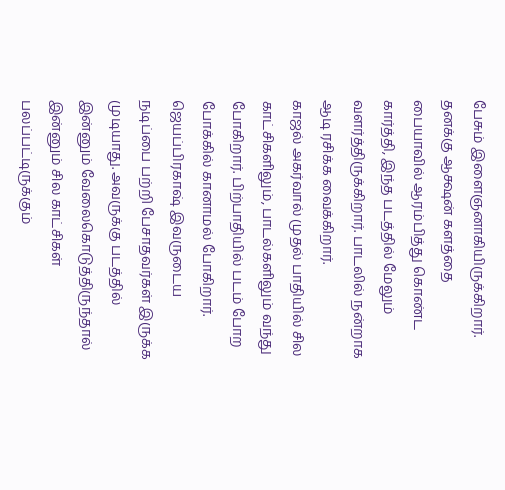பேசும் இளைஞனாகியிருக்கிறார். தனக்கு ஆக்ஷன் களத்தை பையாவில் ஆரம்பித்து கொண்ட கார்த்தி, இந்த படத்தில் மேலும் வளர்த்திருக்கிறார். பாடலில் நன்றாக ஆடி ரசிக்க வைக்கிறார்.
காஜல் அகர்வால் முதல் பாதியில் சில காட்சிகளிலும், பாடல்களிலும் வந்து போகிறார். பிற்பாதியில் படம் போற போக்கில் கானாமல் போகிறார்.
ஜெயப்பிரகாஷ் இவருடைய நடிப்பை பற்றி பேசாதவர்கள் இருக்க முடியாது. அவருக்கு படத்தில் இன்னும் வேலைகொடுத்திருந்தால் இன்னும் சில காட்சிகள் பலப்பட்டிருக்கும்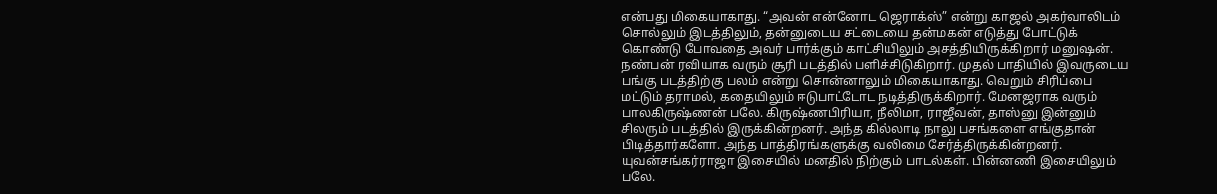என்பது மிகையாகாது. “அவன் என்னோட ஜெராக்ஸ்” என்று காஜல் அகர்வாலிடம் சொல்லும் இடத்திலும், தன்னுடைய சட்டையை தன்மகன் எடுத்து போட்டுக் கொண்டு போவதை அவர் பார்க்கும் காட்சியிலும் அசத்தியிருக்கிறார் மனுஷன்.
நண்பன் ரவியாக வரும் சூரி படத்தில் பளிச்சிடுகிறார். முதல் பாதியில் இவருடைய பங்கு படத்திற்கு பலம் என்று சொன்னாலும் மிகையாகாது. வெறும் சிரிப்பை மட்டும் தராமல், கதையிலும் ஈடுபாட்டோட நடித்திருக்கிறார். மேனஜராக வரும் பாலகிருஷ்ணன் பலே. கிருஷ்ணபிரியா, நீலிமா, ராஜீவன், தாஸ்னு இன்னும் சிலரும் படத்தில் இருக்கின்றனர். அந்த கில்லாடி நாலு பசங்களை எங்குதான் பிடித்தார்களோ. அந்த பாத்திரங்களுக்கு வலிமை சேர்த்திருக்கின்றனர்.
யுவன்சங்கர்ராஜா இசையில் மனதில் நிற்கும் பாடல்கள். பின்னணி இசையிலும் பலே.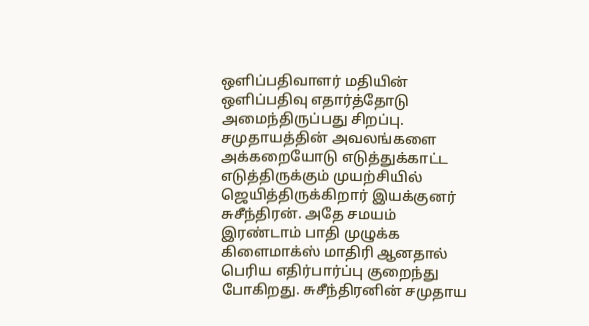ஒளிப்பதிவாளர் மதியின் ஒளிப்பதிவு எதார்த்தோடு அமைந்திருப்பது சிறப்பு.
சமுதாயத்தின் அவலங்களை அக்கறையோடு எடுத்துக்காட்ட எடுத்திருக்கும் முயற்சியில் ஜெயித்திருக்கிறார் இயக்குனர் சுசீந்திரன். அதே சமயம் இரண்டாம் பாதி முழுக்க கிளைமாக்ஸ் மாதிரி ஆனதால் பெரிய எதிர்பார்ப்பு குறைந்து போகிறது. சுசீந்திரனின் சமுதாய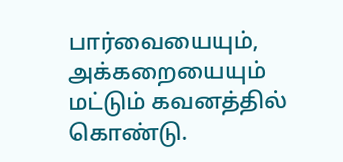பார்வையையும், அக்கறையையும் மட்டும் கவனத்தில் கொண்டு.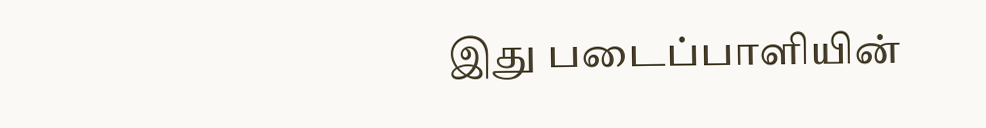இது படைப்பாளியின்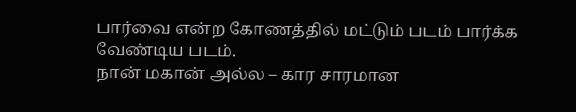பார்வை என்ற கோணத்தில் மட்டும் படம் பார்க்க வேண்டிய படம்.
நான் மகான் அல்ல – கார சாரமான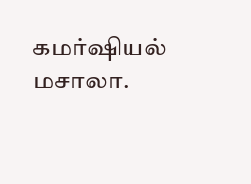கமர்ஷியல் மசாலா.